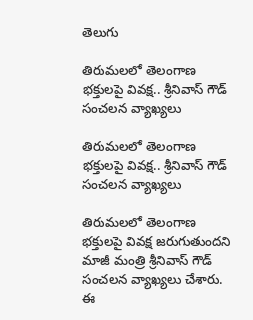తెలుగు

తిరుమలలో తెలంగాణ భక్తులపై వివక్ష.. శ్రీనివాస్ గౌడ్ సంచ‌ల‌న వ్యాఖ్యలు

తిరుమలలో తెలంగాణ భక్తులపై వివక్ష.. శ్రీనివాస్ గౌడ్ సంచ‌ల‌న వ్యాఖ్యలు

తిరుమలలో తెలంగాణ భక్తులపై వివక్ష జరుగుతుందని మాజీ మంత్రి శ్రీనివాస్ గౌడ్ సంచలన వ్యాఖ్యలు చేశారు. ఈ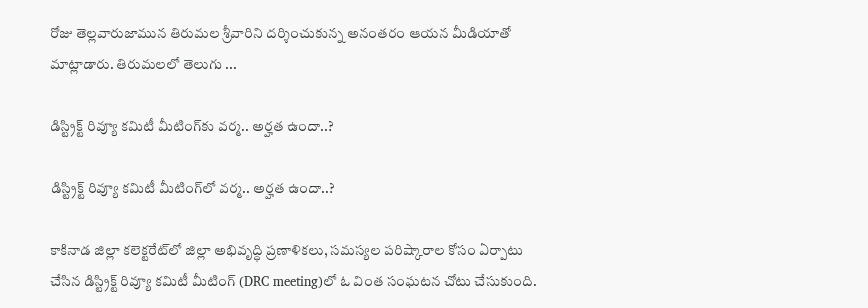రోజు తెల్లవారుజామున తిరుమల శ్రీవారిని దర్శించుకున్న అనంతరం ఆయన మీడియాతో మాట్లాడారు. తిరుమలలో తెలుగు ...

డిస్ట్రిక్ట్ రివ్యూ క‌మిటీ మీటింగ్‌కు వ‌ర్మ‌.. అర్హ‌త ఉందా..?

డిస్ట్రిక్ట్ రివ్యూ క‌మిటీ మీటింగ్‌లో వ‌ర్మ‌.. అర్హ‌త ఉందా..?

కాకినాడ జిల్లా క‌లెక్ట‌రేట్‌లో జిల్లా అభివృద్ధి ప్ర‌ణాళిక‌లు, స‌మ‌స్య‌ల ప‌రిష్కారాల కోసం ఏర్పాటు చేసిన డిస్ట్రిక్ట్ రివ్యూ క‌మిటీ మీటింగ్ (DRC meeting)లో ఓ వింత సంఘ‌ట‌న చోటు చేసుకుంది.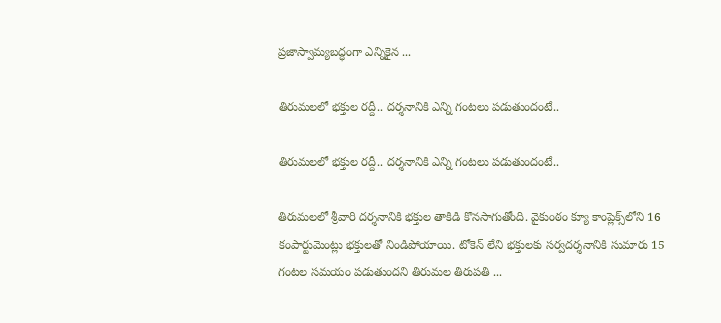ప్ర‌జాస్వామ్య‌బ‌ద్ధంగా ఎన్నికైన ...

తిరుమలలో భక్తుల రద్దీ.. ద‌ర్శ‌నానికి ఎన్ని గంట‌లు ప‌డుతుందంటే..

తిరుమలలో భక్తుల రద్దీ.. ద‌ర్శ‌నానికి ఎన్ని గంట‌లు ప‌డుతుందంటే..

తిరుమలలో శ్రీవారి దర్శనానికి భక్తుల తాకిడి కొనసాగుతోంది. వైకుంఠం క్యూ కాంప్లెక్స్‌లోని 16 కంపార్టుమెంట్లు భక్తులతో నిండిపోయాయి. టోకెన్ లేని భక్తులకు సర్వదర్శనానికి సుమారు 15 గంటల సమయం పడుతుందని తిరుమ‌ల తిరుప‌తి ...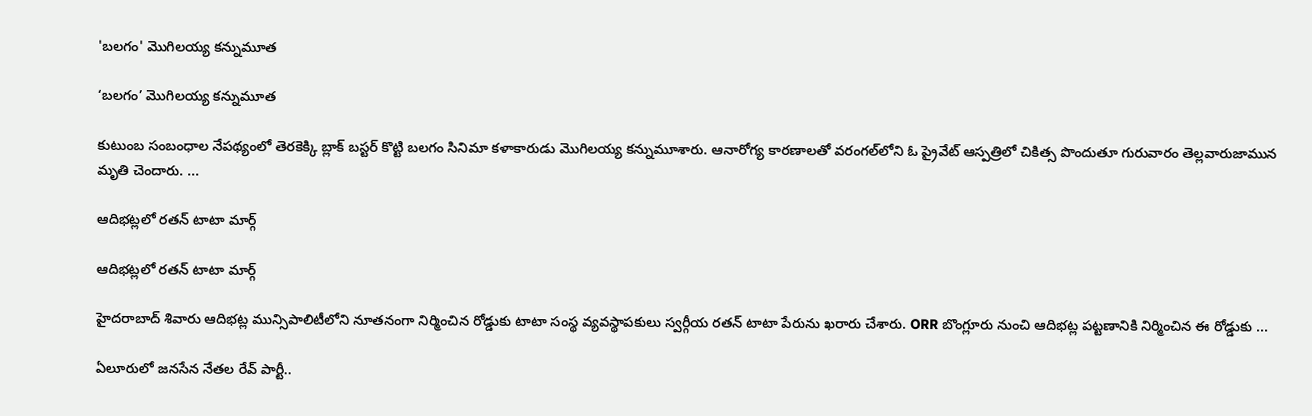'బ‌లగం' మొగిల‌య్య క‌న్నుమూత‌

‘బ‌లగం’ మొగిల‌య్య క‌న్నుమూత‌

కుటుంబ సంబంధాల నేప‌థ్యంలో తెర‌కెక్కి బ్లాక్ బ‌స్ట‌ర్ కొట్టి బ‌లగం సినిమా క‌ళాకారుడు మొగిల‌య్య క‌న్నుమూశారు. ఆనారోగ్య కార‌ణాల‌తో వ‌రంగ‌ల్‌లోని ఓ ప్రైవేట్ ఆస్ప‌త్రిలో చికిత్స పొందుతూ గురువారం తెల్లవారుజామున మృతి చెందారు. ...

ఆదిభట్లలో రతన్ టాటా మార్గ్

ఆదిభట్లలో రతన్ టాటా మార్గ్

హైదరాబాద్ శివారు ఆదిభట్ల మున్సిపాలిటీలోని నూత‌నంగా నిర్మించిన రోడ్డుకు టాటా సంస్థ వ్య‌వ‌స్థాప‌కులు స్వ‌ర్గీయ రతన్ టాటా పేరును ఖ‌రారు చేశారు. ORR బొంగ్లూరు నుంచి ఆదిభట్ల పట్టణానికి నిర్మించిన ఈ రోడ్డుకు ...

ఏలూరులో జనసేన నేతల రేవ్ పార్టీ..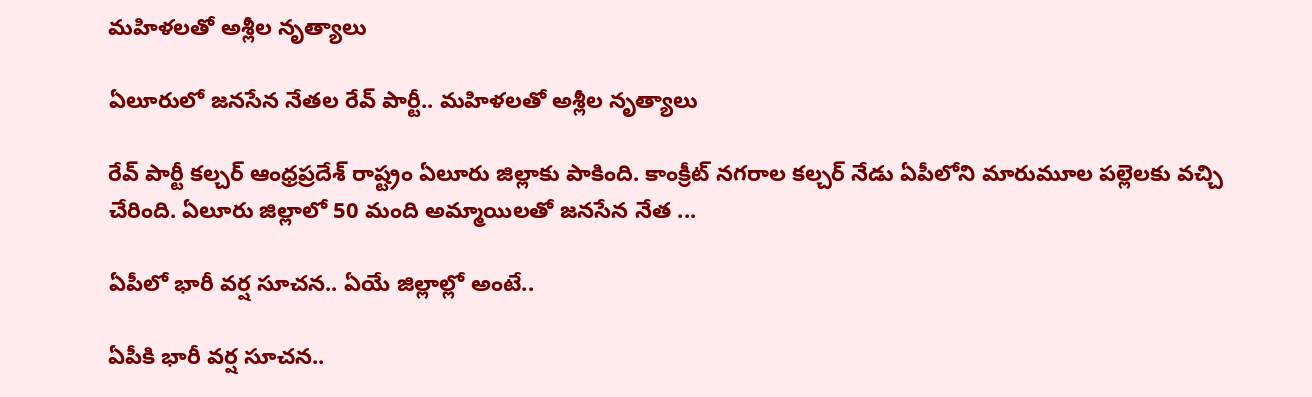మ‌హిళ‌ల‌తో అశ్లీల నృత్యాలు

ఏలూరులో జనసేన నేతల రేవ్ పార్టీ.. మ‌హిళ‌ల‌తో అశ్లీల నృత్యాలు

రేవ్ పార్టీ క‌ల్చ‌ర్ ఆంధ్ర‌ప్ర‌దేశ్ రాష్ట్రం ఏలూరు జిల్లాకు పాకింది. కాంక్రీట్ న‌గ‌రాల క‌ల్చ‌ర్ నేడు ఏపీలోని మారుమూల ప‌ల్లెల‌కు వ‌చ్చి చేరింది. ఏలూరు జిల్లాలో 50 మంది అమ్మాయిలతో జ‌న‌సేన నేత ...

ఏపీలో భారీ వర్ష సూచన.. ఏయే జిల్లాల్లో అంటే..

ఏపీకి భారీ వర్ష సూచన..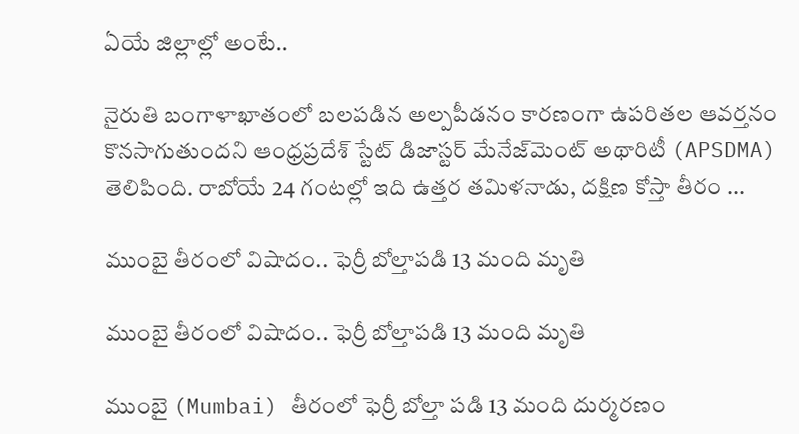ఏయే జిల్లాల్లో అంటే..

నైరుతి బంగాళాఖాతంలో బలపడిన అల్పపీడనం కారణంగా ఉపరితల ఆవర్తనం కొనసాగుతుందని ఆంధ్ర‌ప్ర‌దేశ్ స్టేట్ డిజాస్ట‌ర్ మేనేజ్‌మెంట్ అథారిటీ (APSDMA) తెలిపింది. రాబోయే 24 గంటల్లో ఇది ఉత్తర తమిళనాడు, దక్షిణ కోస్తా తీరం ...

ముంబై తీరంలో విషాదం.. ఫెర్రీ బోల్తాప‌డి 13 మంది మృతి

ముంబై తీరంలో విషాదం.. ఫెర్రీ బోల్తాప‌డి 13 మంది మృతి

ముంబై (Mumbai) తీరంలో ఫెర్రీ బోల్తా ప‌డి 13 మంది దుర్మ‌ర‌ణం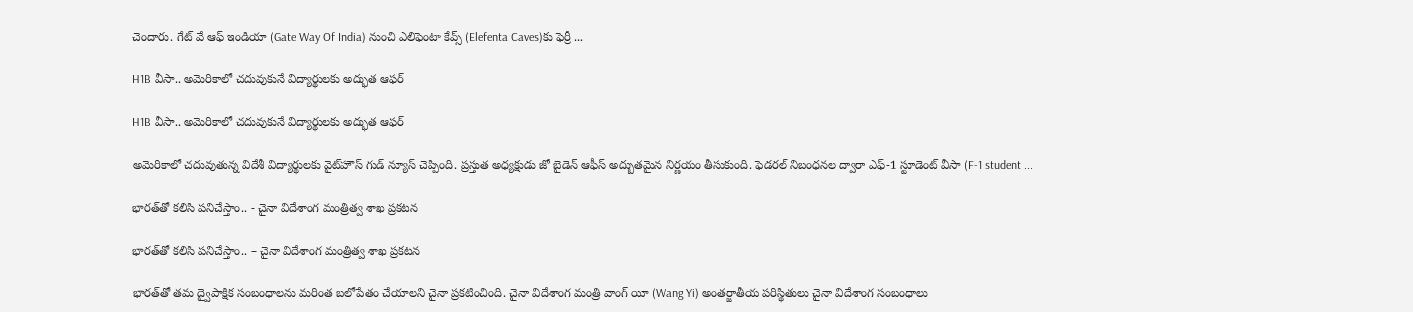చెందారు. గేట్ వే ఆఫ్ ఇండియా (Gate Way Of India) నుంచి ఎలిఫెంటా కేవ్స్ (Elefenta Caves)కు ఫెర్రీ ...

H1B వీసా.. అమెరికాలో చదువుకునే విద్యార్థుల‌కు అద్భుత ఆఫర్

H1B వీసా.. అమెరికాలో చదువుకునే విద్యార్థుల‌కు అద్భుత ఆఫర్

అమెరికాలో చదువుతున్న విదేశీ విద్యార్థులకు వైట్‌హౌస్ గుడ్ న్యూస్ చెప్పింది. ప్ర‌స్తుత అధ్య‌క్షుడు జో బైడెన్ ఆఫీస్ అద్బుతమైన నిర్ణయం తీసుకుంది. ఫెడరల్ నిబంధనల ద్వారా ఎఫ్-1 స్టూడెంట్ వీసా (F-1 student ...

భారత్‌తో కలిసి పనిచేస్తాం.. - చైనా విదేశాంగ మంత్రిత్వ శాఖ ప్రకటన

భారత్‌తో కలిసి పనిచేస్తాం.. – చైనా విదేశాంగ మంత్రిత్వ శాఖ ప్రకటన

భారత్‌తో తమ ద్వైపాక్షిక సంబంధాలను మరింత బలోపేతం చేయాలని చైనా ప్రకటించింది. చైనా విదేశాంగ మంత్రి వాంగ్ యీ (Wang Yi) అంతర్జాతీయ పరిస్థితులు చైనా విదేశాంగ సంబంధాలు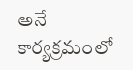అనే కార్యక్రమంలో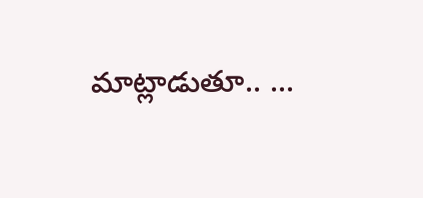మాట్లాడుతూ.. ...